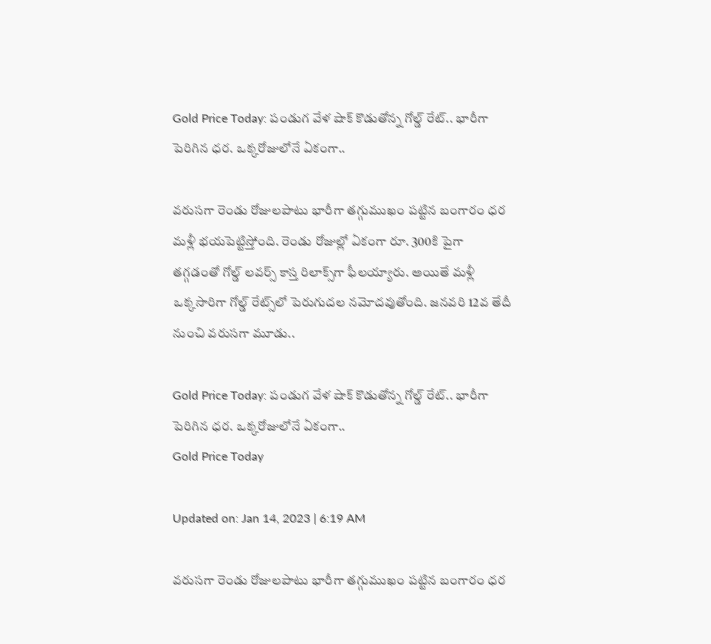Gold Price Today: పండుగ వేళ షాక్‌ కొడుతోన్న గోల్డ్‌ రేట్‌.. భారీగా పెరిగిన ధర. ఒక్కరోజులోనే ఏకంగా..

వరుసగా రెండు రోజులపాటు భారీగా తగ్గుముఖం పట్టిన బంగారం ధర మళ్లీ భయపెట్టిస్తోంది. రెండు రోజుల్లో ఏకంగా రూ. 300కి పైగా తగ్గడంతో గోల్డ్‌ లవర్స్‌ కాస్త రిలాక్స్‌గా ఫీలయ్యారు. అయితే మళ్లీ ఒక్కసారిగా గోల్డ్ రేట్స్‌లో పెరుగుదల నమోదవుతోంది. జనవరి 12వ తేదీ నుంచి వరుసగా మూడు..

Gold Price Today: పండుగ వేళ షాక్‌ కొడుతోన్న గోల్డ్‌ రేట్‌.. భారీగా పెరిగిన ధర. ఒక్కరోజులోనే ఏకంగా..
Gold Price Today

Updated on: Jan 14, 2023 | 6:19 AM

వరుసగా రెండు రోజులపాటు భారీగా తగ్గుముఖం పట్టిన బంగారం ధర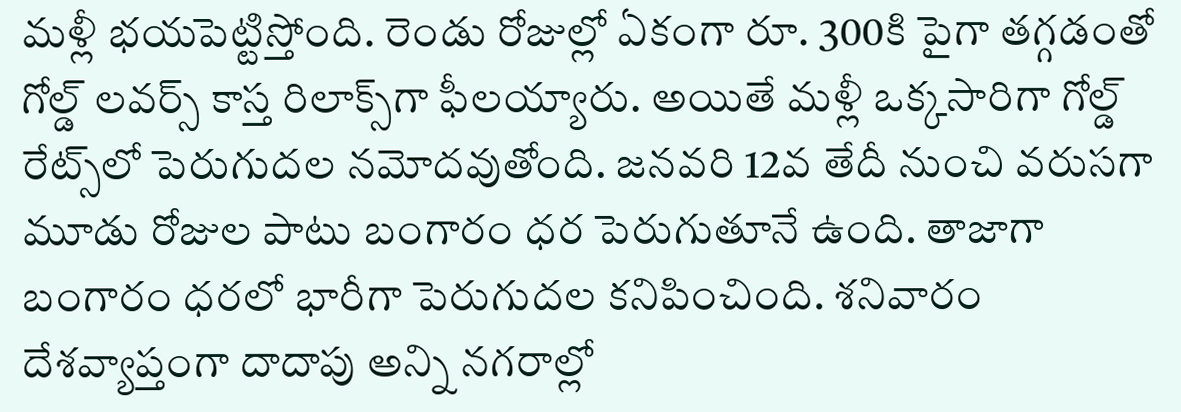మళ్లీ భయపెట్టిస్తోంది. రెండు రోజుల్లో ఏకంగా రూ. 300కి పైగా తగ్గడంతో గోల్డ్‌ లవర్స్‌ కాస్త రిలాక్స్‌గా ఫీలయ్యారు. అయితే మళ్లీ ఒక్కసారిగా గోల్డ్ రేట్స్‌లో పెరుగుదల నమోదవుతోంది. జనవరి 12వ తేదీ నుంచి వరుసగా మూడు రోజుల పాటు బంగారం ధర పెరుగుతూనే ఉంది. తాజాగా బంగారం ధరలో భారీగా పెరుగుదల కనిపించింది. శనివారం దేశవ్యాప్తంగా దాదాపు అన్ని నగరాల్లో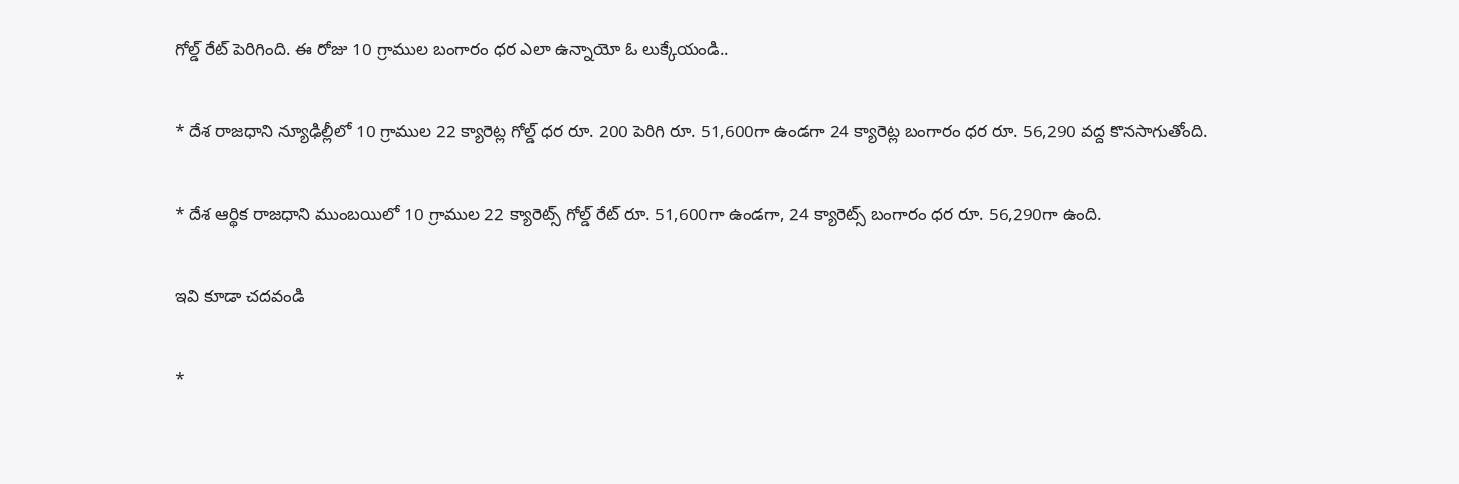గోల్డ్‌ రేట్‌ పెరిగింది. ఈ రోజు 10 గ్రాముల బంగారం ధర ఎలా ఉన్నాయో ఓ లుక్కేయండి..

* దేశ రాజధాని న్యూఢిల్లీలో 10 గ్రాముల 22 క్యారెట్ల గోల్డ్‌ ధర రూ. 200 పెరిగి రూ. 51,600గా ఉండగా 24 క్యారెట్ల బంగారం ధర రూ. 56,290 వద్ద కొనసాగుతోంది.

* దేశ ఆర్థిక రాజధాని ముంబయిలో 10 గ్రాముల 22 క్యారెట్స్‌ గోల్డ్‌ రేట్‌ రూ. 51,600గా ఉండగా, 24 క్యారెట్స్‌ బంగారం ధర రూ. 56,290గా ఉంది.

ఇవి కూడా చదవండి

*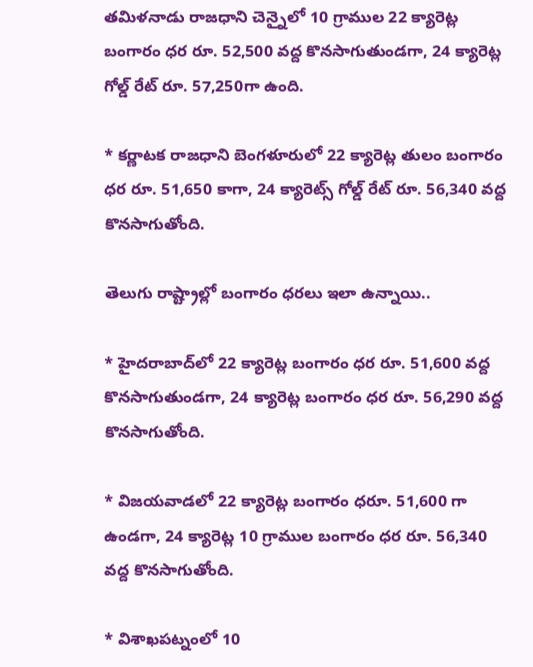తమిళనాడు రాజధాని చెన్నైలో 10 గ్రాముల 22 క్యారెట్ల బంగారం ధర రూ. 52,500 వద్ద కొనసాగుతుండగా, 24 క్యారెట్ల గోల్డ్‌ రేట్‌ రూ. 57,250గా ఉంది.

* కర్ణాటక రాజధాని బెంగళూరులో 22 క్యారెట్ల తులం బంగారం ధర రూ. 51,650 కాగా, 24 క్యారెట్స్‌ గోల్డ్ రేట్‌ రూ. 56,340 వద్ద కొనసాగుతోంది.

తెలుగు రాష్ట్రాల్లో బంగారం ధరలు ఇలా ఉన్నాయి..

* హైదరాబాద్‌లో 22 క్యారెట్ల బంగారం ధర రూ. 51,600 వద్ద కొనసాగుతుండగా, 24 క్యారెట్ల బంగారం ధర రూ. 56,290 వద్ద కొనసాగుతోంది.

* విజయవాడలో 22 క్యారెట్ల బంగారం ధరూ. 51,600 గా ఉండగా, 24 క్యారెట్ల 10 గ్రాముల బంగారం ధర రూ. 56,340 వద్ద కొనసాగుతోంది.

* విశాఖపట్నంలో 10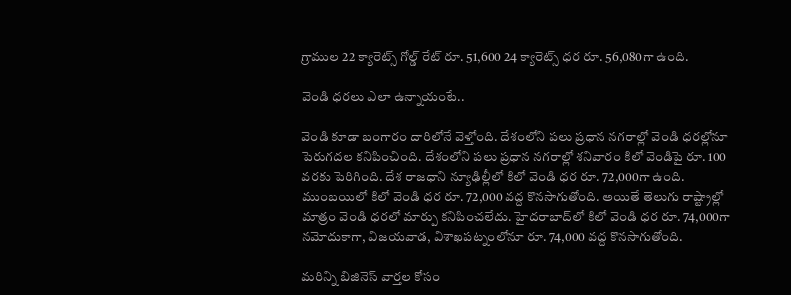గ్రాముల 22 క్యారెట్స్‌ గోల్డ్‌ రేట్ రూ. 51,600 24 క్యారెట్స్‌ ధర రూ. 56,080గా ఉంది.

వెండి ధరలు ఎలా ఉన్నాయంటే..

వెండి కూడా బంగారం దారిలోనే వెళ్తోంది. దేశంలోని పలు ప్రధాన నగరాల్లో వెండి ధరల్లోనూ పెరుగదల కనిపించింది. దేశంలోని పలు ప్రధాన నగరాల్లో శనివారం కిలో వెండిపై రూ. 100 వరకు పెరిగింది. దేశ రాజధాని న్యూఢిల్లీలో కిలో వెండి ధర రూ. 72,000గా ఉంది. ముంబయిలో కిలో వెండి ధర రూ. 72,000 వద్ద కొనసాగుతోంది. అయితే తెలుగు రాష్ట్రాల్లో మాత్రం వెండి ధరలో మార్పు కనిపించలేదు. హైదరాబాద్‌లో కిలో వెండి ధర రూ. 74,000గా నమోదుకాగా, విజయవాడ, విశాఖపట్నంలోనూ రూ. 74,000 వద్ద కొనసాగుతోంది.

మరిన్ని బిజినెస్ వార్తల కోసం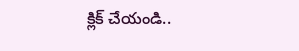క్లిక్ చేయండి..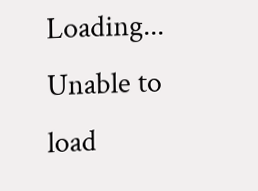Loading...
Unable to load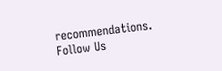recommendations.
Follow Us